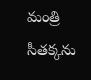మంత్రి సీతక్కను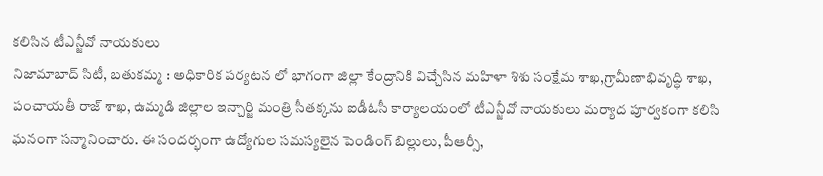కలిసిన టీఎన్జీవో నాయకులు
నిజామాబాద్ సిటీ, బతుకమ్మ : అధికారిక పర్యటన లో భాగంగా జిల్లా కేంద్రానికి విచ్చేసిన మహిళా శిశు సంక్షేమ శాఖ,గ్రామీణాభివృద్ధి శాఖ, పంచాయతీ రాజ్ శాఖ, ఉమ్మడి జిల్లాల ఇన్చార్జి మంత్రి సీతక్కను ఐడీఓసీ కార్యాలయంలో టీఎన్జీవో నాయకులు మర్యాద పూర్వకంగా కలిసి ఘనంగా సన్మానించారు. ఈ సందర్భంగా ఉద్యోగుల సమస్యలైన పెండింగ్ బిల్లులు, పీఆర్సీ,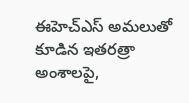ఈహెచ్ఎస్ అమలుతో కూడిన ఇతరత్రా అంశాలపై,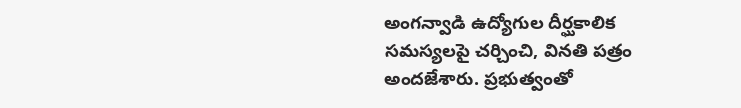అంగన్వాడి ఉద్యోగుల దీర్ఘకాలిక సమస్యలపై చర్చించి, వినతి పత్రం అందజేశారు. ప్రభుత్వంతో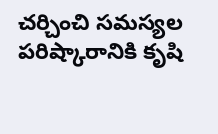చర్చించి సమస్యల పరిష్కారానికి కృషి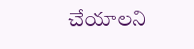చేయాలని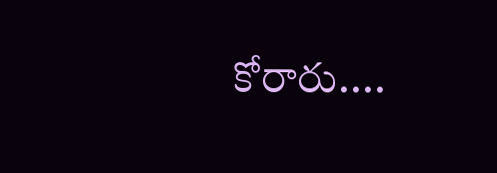కోరారు....